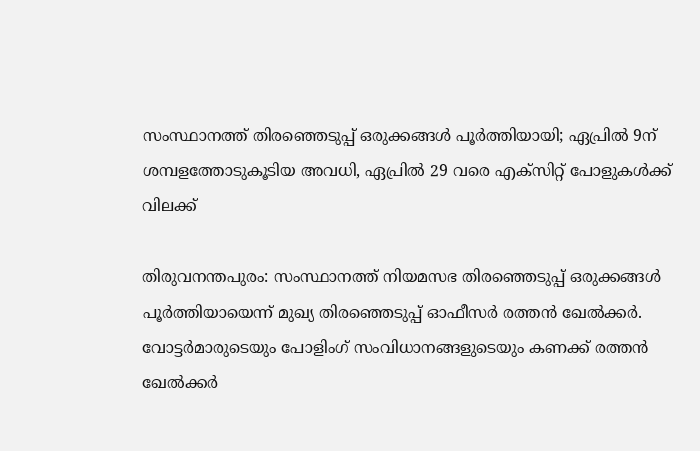സംസ്ഥാനത്ത് തിരഞ്ഞെടുപ്പ് ഒരുക്കങ്ങള്‍ പൂര്‍ത്തിയായി; ഏപ്രില്‍ 9ന് ശമ്പളത്തോടുകൂടിയ അവധി, ഏപ്രില്‍ 29 വരെ എക്‌സിറ്റ് പോളുകള്‍ക്ക് വിലക്ക്

തിരുവനന്തപുരം: സംസ്ഥാനത്ത് നിയമസഭ തിരഞ്ഞെടുപ്പ് ഒരുക്കങ്ങള്‍ പൂര്‍ത്തിയായെന്ന് മുഖ്യ തിരഞ്ഞെടുപ്പ് ഓഫീസര്‍ രത്തന്‍ ഖേല്‍ക്കര്‍. വോട്ടര്‍മാരുടെയും പോളിംഗ് സംവിധാനങ്ങളുടെയും കണക്ക് രത്തന്‍ ഖേല്‍ക്കര്‍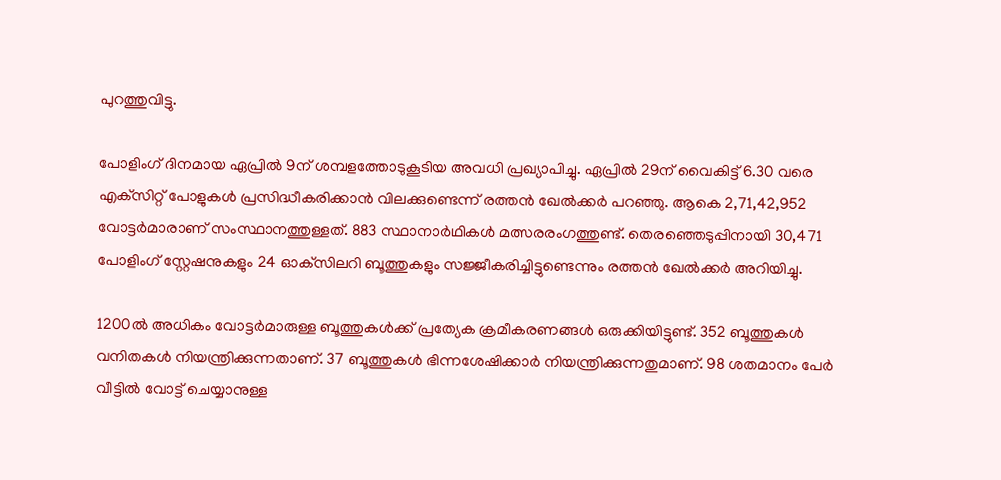പുറത്തുവിട്ടു.

പോളിംഗ് ദിനമായ ഏപ്രില്‍ 9ന് ശമ്പളത്തോടുകൂടിയ അവധി പ്രഖ്യാപിച്ചു. ഏപ്രില്‍ 29ന് വൈകിട്ട് 6.30 വരെ എക്‌സിറ്റ് പോളുകള്‍ പ്രസിദ്ധീകരിക്കാന്‍ വിലക്കുണ്ടെന്ന് രത്തന്‍ ഖേല്‍ക്കര്‍ പറഞ്ഞു. ആകെ 2,71,42,952 വോട്ടര്‍മാരാണ് സംസ്ഥാനത്തുള്ളത്. 883 സ്ഥാനാര്‍ഥികള്‍ മത്സരരംഗത്തുണ്ട്. തെരഞ്ഞെടുപ്പിനായി 30,471 പോളിംഗ് സ്റ്റേഷനുകളും 24 ഓക്‌സിലറി ബൂത്തുകളും സജ്ജീകരിച്ചിട്ടുണ്ടെന്നും രത്തന്‍ ഖേല്‍ക്കര്‍ അറിയിച്ചു.

1200ല്‍ അധികം വോട്ടര്‍മാരുള്ള ബൂത്തുകള്‍ക്ക് പ്രത്യേക ക്രമീകരണങ്ങള്‍ ഒരുക്കിയിട്ടുണ്ട്. 352 ബൂത്തുകള്‍ വനിതകള്‍ നിയന്ത്രിക്കുന്നതാണ്. 37 ബൂത്തുകള്‍ ഭിന്നശേഷിക്കാര്‍ നിയന്ത്രിക്കുന്നതുമാണ്. 98 ശതമാനം പേര്‍ വീട്ടില്‍ വോട്ട് ചെയ്യാനുള്ള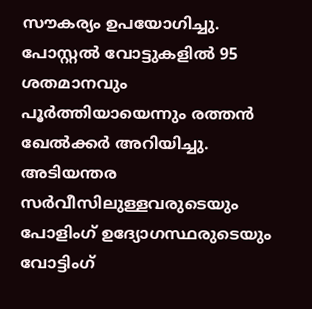സൗകര്യം ഉപയോഗിച്ചു. പോസ്റ്റല്‍ വോട്ടുകളില്‍ 95 ശതമാനവും പൂര്‍ത്തിയായെന്നും രത്തന്‍ ഖേല്‍ക്കര്‍ അറിയിച്ചു. അടിയന്തര സര്‍വീസിലുള്ളവരുടെയും പോളിംഗ് ഉദ്യോഗസ്ഥരുടെയും വോട്ടിംഗ്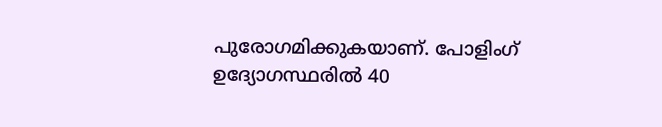പുരോഗമിക്കുകയാണ്. പോളിംഗ് ഉദ്യോഗസ്ഥരില്‍ 40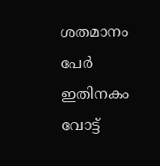ശതമാനം പേര്‍ ഇതിനകം വോട്ട്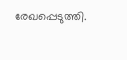രേഖപ്പെടുത്തി.